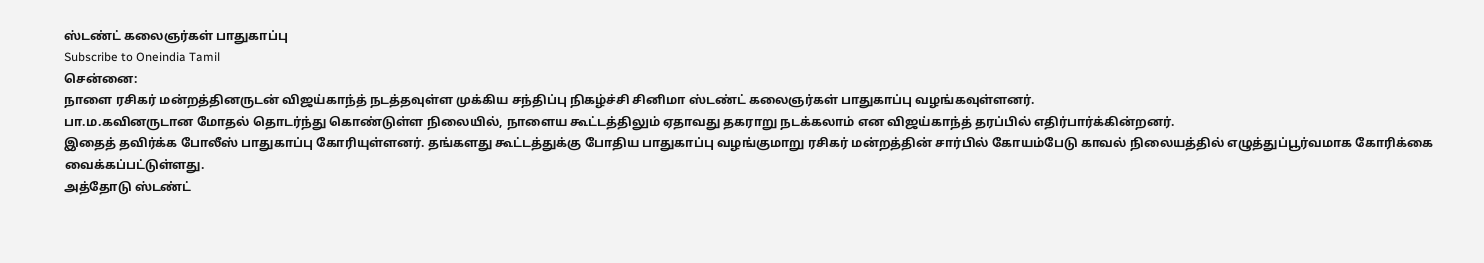ஸ்டண்ட் கலைஞர்கள் பாதுகாப்பு
Subscribe to Oneindia Tamil
சென்னை:
நாளை ரசிகர் மன்றத்தினருடன் விஜய்காந்த் நடத்தவுள்ள முக்கிய சந்திப்பு நிகழ்ச்சி சினிமா ஸ்டண்ட் கலைஞர்கள் பாதுகாப்பு வழங்கவுள்ளனர்.
பா.ம.கவினருடான மோதல் தொடர்ந்து கொண்டுள்ள நிலையில், நாளைய கூட்டத்திலும் ஏதாவது தகராறு நடக்கலாம் என விஜய்காந்த் தரப்பில் எதிர்பார்க்கின்றனர்.
இதைத் தவிர்க்க போலீஸ் பாதுகாப்பு கோரியுள்ளனர். தங்களது கூட்டத்துக்கு போதிய பாதுகாப்பு வழங்குமாறு ரசிகர் மன்றத்தின் சார்பில் கோயம்பேடு காவல் நிலையத்தில் எழுத்துப்பூர்வமாக கோரிக்கை வைக்கப்பட்டுள்ளது.
அத்தோடு ஸ்டண்ட்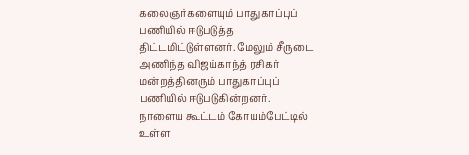கலைஞர்களையும் பாதுகாப்புப் பணியில் ஈடுபடுத்த திட்டமிட்டுள்ளனர். மேலும் சீருடை அணிந்த விஜய்காந்த் ரசிகர் மன்றத்தினரும் பாதுகாப்புப் பணியில் ஈடுபடுகின்றனர்.
நாளைய கூட்டம் கோயம்பேட்டில் உள்ள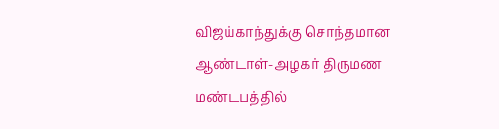விஜய்காந்துக்கு சொந்தமான ஆண்டாள்-அழகர் திருமண மண்டபத்தில்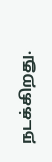நடக்கிறது.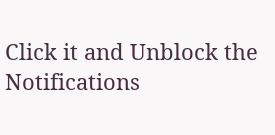Click it and Unblock the Notifications